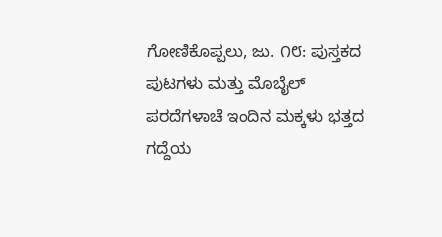ಗೋಣಿಕೊಪ್ಪಲು, ಜು. ೧೮: ಪುಸ್ತಕದ ಪುಟಗಳು ಮತ್ತು ಮೊಬೈಲ್ ಪರದೆಗಳಾಚೆ ಇಂದಿನ ಮಕ್ಕಳು ಭತ್ತದ ಗದ್ದೆಯ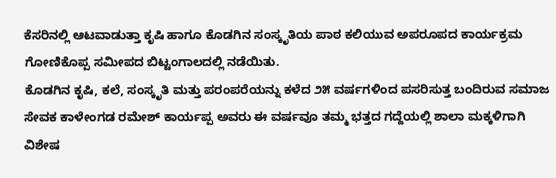ಕೆಸರಿನಲ್ಲಿ ಆಟವಾಡುತ್ತಾ ಕೃಷಿ ಹಾಗೂ ಕೊಡಗಿನ ಸಂಸ್ಕೃತಿಯ ಪಾಠ ಕಲಿಯುವ ಅಪರೂಪದ ಕಾರ್ಯಕ್ರಮ ಗೋಣಿಕೊಪ್ಪ ಸಮೀಪದ ಬಿಟ್ಟಂಗಾಲದಲ್ಲಿ ನಡೆಯಿತು.
ಕೊಡಗಿನ ಕೃಷಿ, ಕಲೆ, ಸಂಸ್ಕೃತಿ ಮತ್ತು ಪರಂಪರೆಯನ್ನು ಕಳೆದ ೨೫ ವರ್ಷಗಳಿಂದ ಪಸರಿಸುತ್ತ ಬಂದಿರುವ ಸಮಾಜ ಸೇವಕ ಕಾಳೇಂಗಡ ರಮೇಶ್ ಕಾರ್ಯಪ್ಪ ಅವರು ಈ ವರ್ಷವೂ ತಮ್ಮ ಭತ್ತದ ಗದ್ದೆಯಲ್ಲಿ ಶಾಲಾ ಮಕ್ಕಳಿಗಾಗಿ ವಿಶೇಷ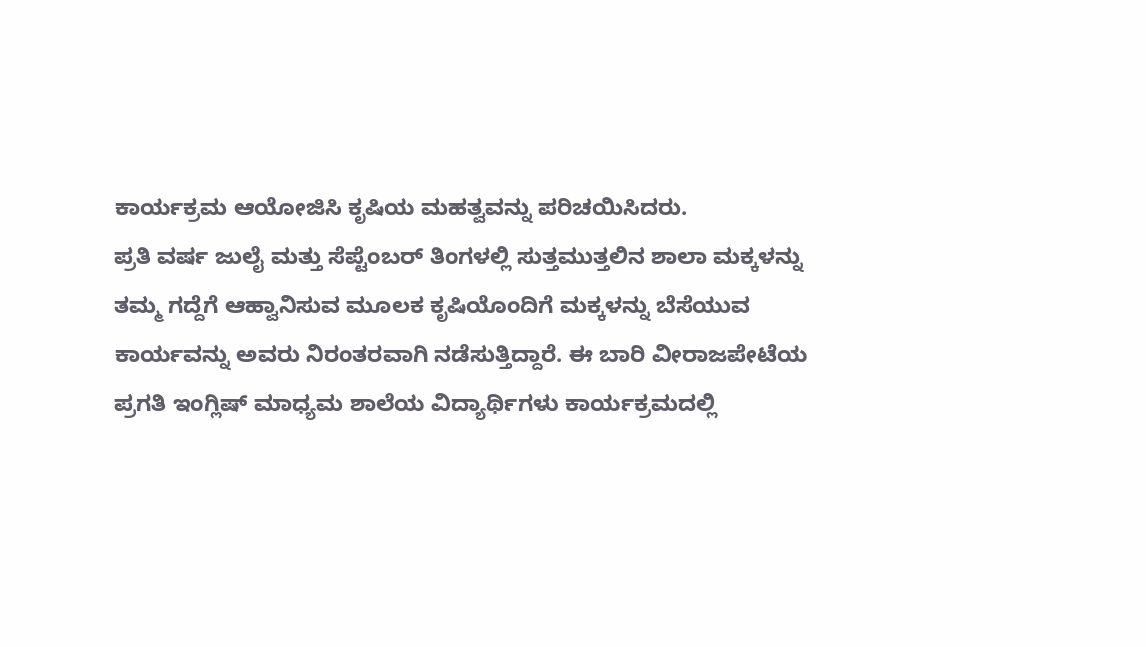ಕಾರ್ಯಕ್ರಮ ಆಯೋಜಿಸಿ ಕೃಷಿಯ ಮಹತ್ವವನ್ನು ಪರಿಚಯಿಸಿದರು.
ಪ್ರತಿ ವರ್ಷ ಜುಲೈ ಮತ್ತು ಸೆಪ್ಟೆಂಬರ್ ತಿಂಗಳಲ್ಲಿ ಸುತ್ತಮುತ್ತಲಿನ ಶಾಲಾ ಮಕ್ಕಳನ್ನು ತಮ್ಮ ಗದ್ದೆಗೆ ಆಹ್ವಾನಿಸುವ ಮೂಲಕ ಕೃಷಿಯೊಂದಿಗೆ ಮಕ್ಕಳನ್ನು ಬೆಸೆಯುವ ಕಾರ್ಯವನ್ನು ಅವರು ನಿರಂತರವಾಗಿ ನಡೆಸುತ್ತಿದ್ದಾರೆ. ಈ ಬಾರಿ ವೀರಾಜಪೇಟೆಯ ಪ್ರಗತಿ ಇಂಗ್ಲಿಷ್ ಮಾಧ್ಯಮ ಶಾಲೆಯ ವಿದ್ಯಾರ್ಥಿಗಳು ಕಾರ್ಯಕ್ರಮದಲ್ಲಿ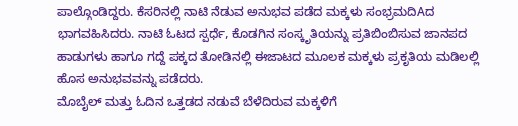ಪಾಲ್ಗೊಂಡಿದ್ದರು. ಕೆಸರಿನಲ್ಲಿ ನಾಟಿ ನೆಡುವ ಅನುಭವ ಪಡೆದ ಮಕ್ಕಳು ಸಂಭ್ರಮದಿAದ ಭಾಗವಹಿಸಿದರು. ನಾಟಿ ಓಟದ ಸ್ಪರ್ಧೆ, ಕೊಡಗಿನ ಸಂಸ್ಕೃತಿಯನ್ನು ಪ್ರತಿಬಿಂಬಿಸುವ ಜಾನಪದ ಹಾಡುಗಳು ಹಾಗೂ ಗದ್ದೆ ಪಕ್ಕದ ತೋಡಿನಲ್ಲಿ ಈಜಾಟದ ಮೂಲಕ ಮಕ್ಕಳು ಪ್ರಕೃತಿಯ ಮಡಿಲಲ್ಲಿ ಹೊಸ ಅನುಭವವನ್ನು ಪಡೆದರು.
ಮೊಬೈಲ್ ಮತ್ತು ಓದಿನ ಒತ್ತಡದ ನಡುವೆ ಬೆಳೆದಿರುವ ಮಕ್ಕಳಿಗೆ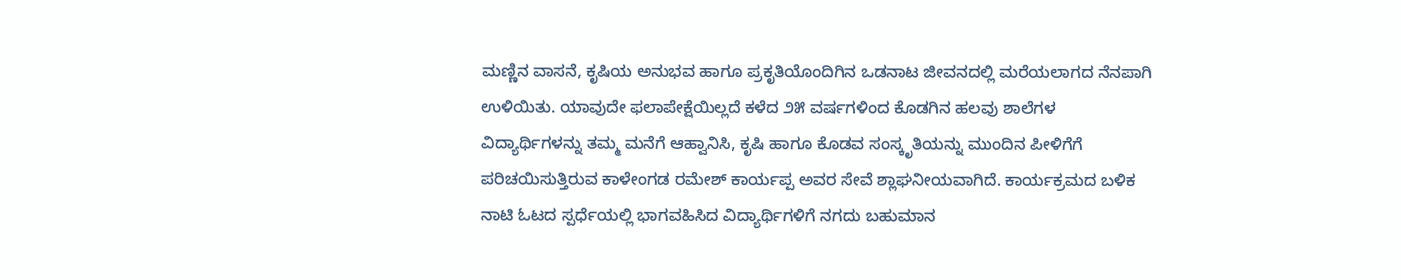ಮಣ್ಣಿನ ವಾಸನೆ, ಕೃಷಿಯ ಅನುಭವ ಹಾಗೂ ಪ್ರಕೃತಿಯೊಂದಿಗಿನ ಒಡನಾಟ ಜೀವನದಲ್ಲಿ ಮರೆಯಲಾಗದ ನೆನಪಾಗಿ ಉಳಿಯಿತು. ಯಾವುದೇ ಫಲಾಪೇಕ್ಷೆಯಿಲ್ಲದೆ ಕಳೆದ ೨೫ ವರ್ಷಗಳಿಂದ ಕೊಡಗಿನ ಹಲವು ಶಾಲೆಗಳ ವಿದ್ಯಾರ್ಥಿಗಳನ್ನು ತಮ್ಮ ಮನೆಗೆ ಆಹ್ವಾನಿಸಿ, ಕೃಷಿ ಹಾಗೂ ಕೊಡವ ಸಂಸ್ಕೃತಿಯನ್ನು ಮುಂದಿನ ಪೀಳಿಗೆಗೆ ಪರಿಚಯಿಸುತ್ತಿರುವ ಕಾಳೇಂಗಡ ರಮೇಶ್ ಕಾರ್ಯಪ್ಪ ಅವರ ಸೇವೆ ಶ್ಲಾಘನೀಯವಾಗಿದೆ. ಕಾರ್ಯಕ್ರಮದ ಬಳಿಕ ನಾಟಿ ಓಟದ ಸ್ಪರ್ಧೆಯಲ್ಲಿ ಭಾಗವಹಿಸಿದ ವಿದ್ಯಾರ್ಥಿಗಳಿಗೆ ನಗದು ಬಹುಮಾನ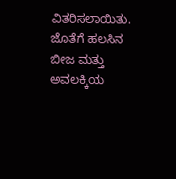ವಿತರಿಸಲಾಯಿತು. ಜೊತೆಗೆ ಹಲಸಿನ ಬೀಜ ಮತ್ತು ಅವಲಕ್ಕಿಯ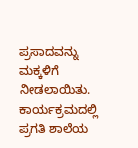ಪ್ರಸಾದವನ್ನು ಮಕ್ಕಳಿಗೆ ನೀಡಲಾಯಿತು. ಕಾರ್ಯಕ್ರಮದಲ್ಲಿ ಪ್ರಗತಿ ಶಾಲೆಯ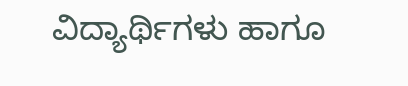ವಿದ್ಯಾರ್ಥಿಗಳು ಹಾಗೂ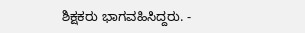ಶಿಕ್ಷಕರು ಭಾಗವಹಿಸಿದ್ದರು. -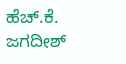ಹೆಚ್.ಕೆ. ಜಗದೀಶ್